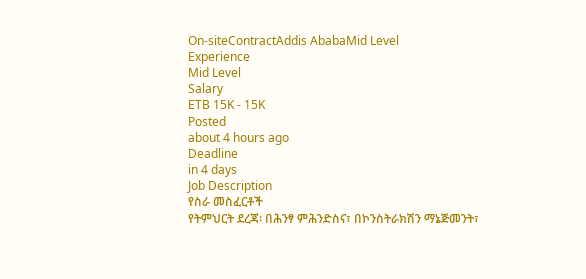On-siteContractAddis AbabaMid Level
Experience
Mid Level
Salary
ETB 15K - 15K
Posted
about 4 hours ago
Deadline
in 4 days
Job Description
የስራ መስፈርቶች
የትምህርት ደረጃ፡ በሕንፃ ምሕንድስና፣ በኮንስትራክሽን ማኔጅመንት፣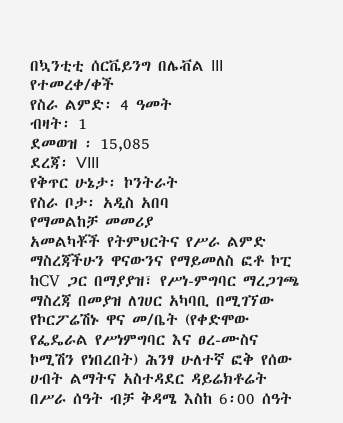በኳንቲቲ ሰርቬይንግ በሌቭል III የተመረቀ/ቀች
የስራ ልምድ፡ 4 ዓመት
ብዛት፡ 1
ደመወዝ ፡ 15,085
ደረጃ፡ VIII
የቅጥር ሁኔታ፡ ኮንትራት
የስራ ቦታ፡ አዲስ አበባ
የማመልከቻ መመሪያ
አመልካቾች የትምህርትና የሥራ ልምድ ማስረጃችሁን ዋናውንና የማይመለስ ፎቶ ኮፒ ከCV ጋር በማያያዝ፣ የሥነ-ምግባር ማረጋገጫ ማስረጃ በመያዝ ለገሀር አካባቢ በሚገኘው የኮርፖሬሽኑ ዋና መ/ቤት (የቀድሞው የፌዴራል የሥነምግባር እና ፀረ-ሙስና ኮሚሽን የነበረበት) ሕንፃ ሁለተኛ ፎቅ የሰው ሀብት ልማትና አስተዳደር ዳይሬክቶሬት በሥራ ሰዓት ብቻ ቅዳሜ እስከ 6፡00 ሰዓት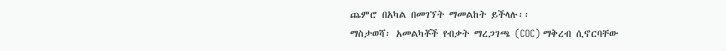ጨምሮ በአካል በመገኘት ማመልከት ይችላሉ፡፡
ማስታወሻ፡ አመልካቾች የብቃት ማረጋገጫ (COC) ማቅረብ ሲኖርባቸው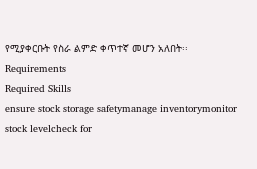የሚያቀርቡት የስራ ልምድ ቀጥተኛ መሆን አለበት፡፡
Requirements
Required Skills
ensure stock storage safetymanage inventorymonitor stock levelcheck for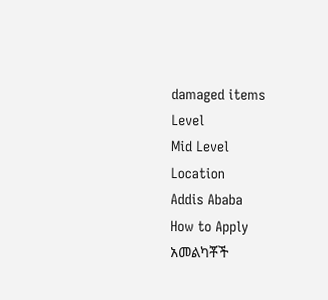damaged items
Level
Mid Level
Location
Addis Ababa
How to Apply
አመልካቾች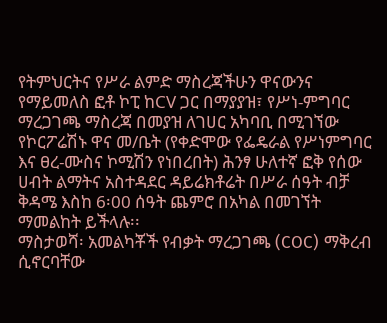የትምህርትና የሥራ ልምድ ማስረጃችሁን ዋናውንና የማይመለስ ፎቶ ኮፒ ከCV ጋር በማያያዝ፣ የሥነ-ምግባር ማረጋገጫ ማስረጃ በመያዝ ለገሀር አካባቢ በሚገኘው የኮርፖሬሽኑ ዋና መ/ቤት (የቀድሞው የፌዴራል የሥነምግባር እና ፀረ-ሙስና ኮሚሽን የነበረበት) ሕንፃ ሁለተኛ ፎቅ የሰው ሀብት ልማትና አስተዳደር ዳይሬክቶሬት በሥራ ሰዓት ብቻ ቅዳሜ እስከ 6፡00 ሰዓት ጨምሮ በአካል በመገኘት ማመልከት ይችላሉ፡፡
ማስታወሻ፡ አመልካቾች የብቃት ማረጋገጫ (COC) ማቅረብ ሲኖርባቸው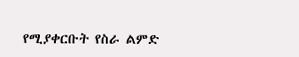የሚያቀርቡት የስራ ልምድ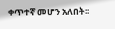ቀጥተኛ መሆን አለበት፡፡